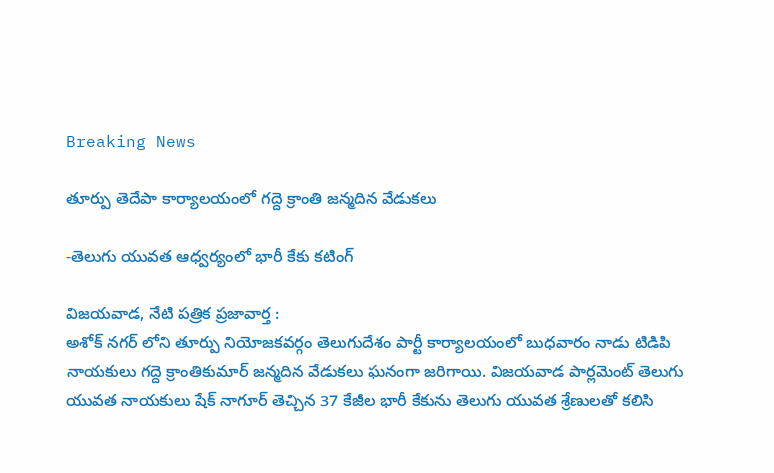Breaking News

తూర్పు తెదేపా కార్యాలయంలో గద్దె క్రాంతి జన్మదిన వేడుకలు

-తెలుగు యువత ఆధ్వర్యంలో భారీ కేకు కటింగ్

విజయవాడ, నేటి పత్రిక ప్రజావార్త :
అశోక్ నగర్ లోని తూర్పు నియోజకవర్గం తెలుగుదేశం పార్టీ కార్యాలయంలో బుధవారం నాడు టిడిపి నాయకులు గద్దె క్రాంతికుమార్ జన్మదిన వేడుకలు ఘనంగా జరిగాయి. విజయవాడ పార్లమెంట్ తెలుగు యువత నాయకులు షేక్ నాగూర్ తెచ్చిన 37 కేజీల భారీ కేకును తెలుగు యువత శ్రేణులతో కలిసి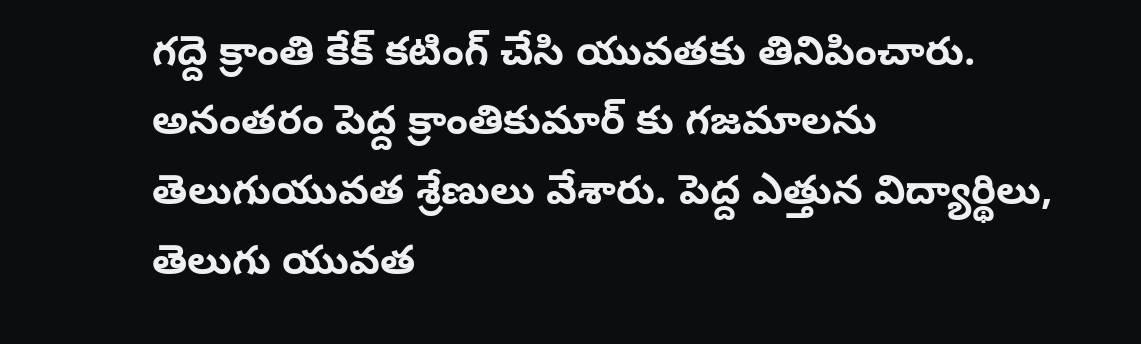గద్దె క్రాంతి కేక్ కటింగ్ చేసి యువతకు తినిపించారు. అనంతరం పెద్ద క్రాంతికుమార్ కు గజమాలను తెలుగుయువత శ్రేణులు వేశారు. పెద్ద ఎత్తున విద్యార్థిలు, తెలుగు యువత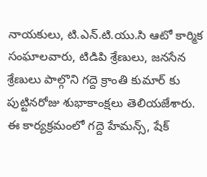నాయకులు, టి.ఎన్.టి.యు.సి ఆటో కార్మిక సంఘాలవారు, టిడిపి శ్రేణులు, జనసేన శ్రేణులు పాల్గొని గద్దె క్రాంతి కుమార్ కు పుట్టినరోజు శుభాకాంక్షలు తెలియజేశారు. ఈ కార్యక్రమంలో గద్దె హేమన్స్, షేక్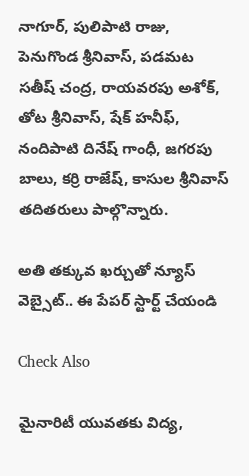నాగూర్, పులిపాటి రాజు, పెనుగొండ శ్రీనివాస్, పడమట సతీష్ చంద్ర, రాయవరపు అశోక్, తోట శ్రీనివాస్, షేక్ హనీఫ్, నందిపాటి దినేష్ గాంధీ, జగరపు బాలు, కర్రి రాజేష్, కాసుల శ్రీనివాస్ తదితరులు పాల్గొన్నారు.

అతి తక్కువ ఖర్చుతో న్యూస్ వెబ్సైట్.. ఈ పేపర్ స్టార్ట్ చేయండి

Check Also

మైనారిటీ యువతకు విద్య,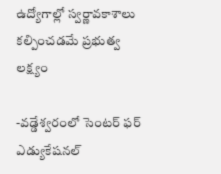ఉద్యోగాల్లో స్వర్ణావకాశాలు కల్పించడమే ప్రభుత్వ లక్ష్యం

-వడ్డేశ్వరంలో సెంటర్ ఫర్ ఎడ్యుకేషనల్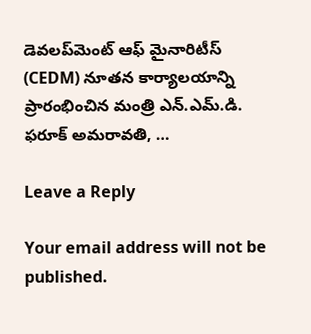డెవలప్‌మెంట్ ఆఫ్ మైనారిటీస్ (CEDM) నూతన కార్యాలయాన్ని ప్రారంభించిన మంత్రి ఎన్.ఎమ్.డి. ఫరూక్ అమరావతి, …

Leave a Reply

Your email address will not be published.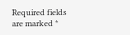Required fields are marked *